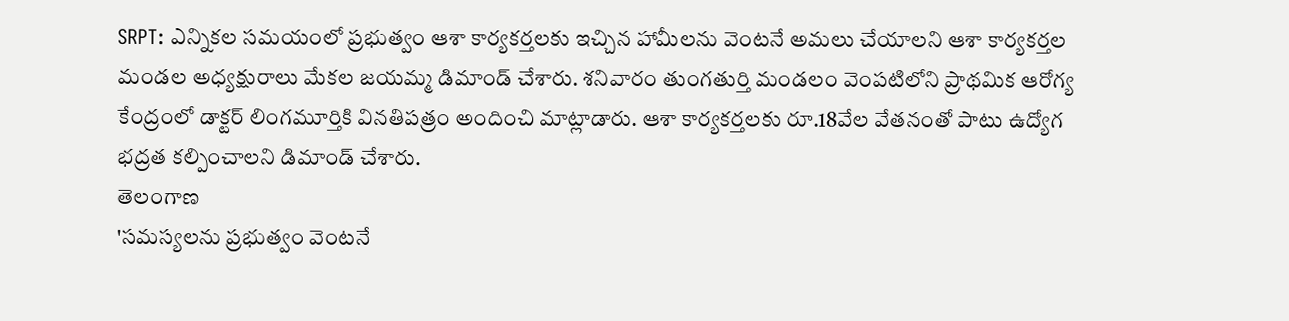SRPT: ఎన్నికల సమయంలో ప్రభుత్వం ఆశా కార్యకర్తలకు ఇచ్చిన హామీలను వెంటనే అమలు చేయాలని ఆశా కార్యకర్తల మండల అధ్యక్షురాలు మేకల జయమ్మ డిమాండ్ చేశారు. శనివారం తుంగతుర్తి మండలం వెంపటిలోని ప్రాథమిక ఆరోగ్య కేంద్రంలో డాక్టర్ లింగమూర్తికి వినతిపత్రం అందించి మాట్లాడారు. ఆశా కార్యకర్తలకు రూ.18వేల వేతనంతో పాటు ఉద్యోగ భద్రత కల్పించాలని డిమాండ్ చేశారు.
తెలంగాణ
'సమస్యలను ప్రభుత్వం వెంటనే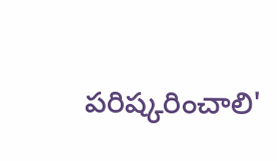పరిష్కరించాలి'